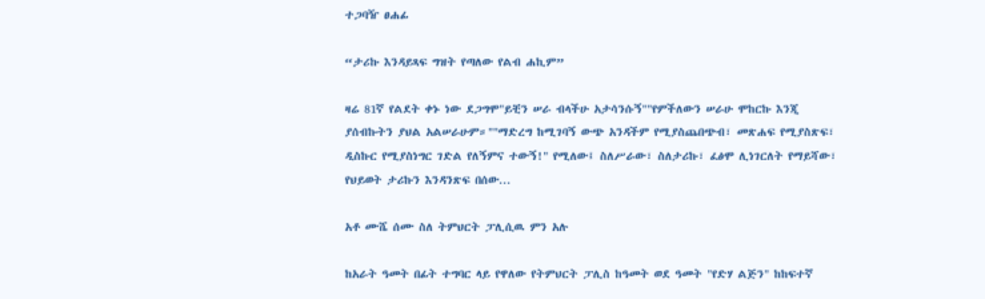ተጋባዥ ፀሐፊ

“ታሪኩ እንዳይጻፍ ግዝት የጣለው የልብ ሐኪም”

ዛሬ 81ኛ የልደት ቀኑ ነው ደጋግሞ"ይቺን ሠራ ብላችሁ አታሳንሱኝ""የምችለውን ሠራሁ ሞከርኩ እንጂ ያሰብኩትን ያህል አልሠራሁም።""ማድረግ ከሚገባኝ ውጭ አንዳችም የሚያስጨበጭብ፣ መጽሐፍ የሚያስጽፍ፣ ዲስኩር የሚያስነግር ገድል የለኝምና ተውኝ!" የሚለው፤ ስለሥራው፣ ስለታሪኩ፣ ፈፅሞ ሊነገርለት የማይሻው፣ የህይወት ታሪኩን እንዳንጽፍ በሰው...

አቶ ሙሼ ሰሙ ስለ ትምህርት ፓሊሲዉ ምን አሉ

ከአራት ዓመት በፊት ተግባር ላይ የዋለው የትምህርት ፓሊስ ከዓመት ወደ ዓመት "የድሃ ልጅን" ከከፍተኛ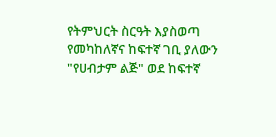የትምህርት ስርዓት እያስወጣ የመካከለኛና ከፍተኛ ገቢ ያለውን "የሀብታም ልጅ" ወደ ከፍተኛ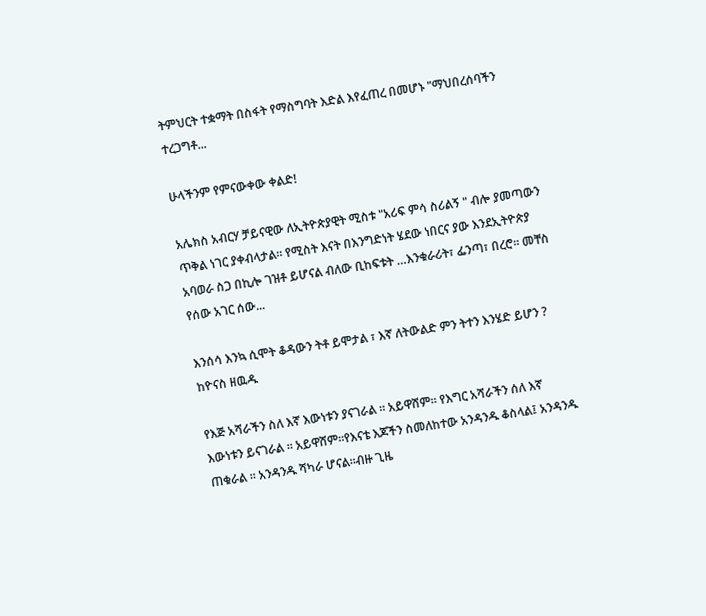ትምህርት ተቋማት በስፋት የማስግባት እድል እየፈጠረ በመሆኑ "ማህበረሰባችን ተረጋግቶ...

ሁላችንም የምናውቀው ቀልድ!

አሌክስ አብርሃ ቻይናዊው ለኢትዮጵያዊት ሚስቱ "አሪፍ ምሳ ስሪልኝ " ብሎ ያመጣውን ጥቅል ነገር ያቀብላታል። የሚስት እናት በእንግድነት ሄደው ነበርና ያው እንደኢትዮጵያ አባወራ ስጋ በኪሎ ገዝቶ ይሆናል ብለው ቢከፍቱት …እንቁራሪት፣ ፌንጣ፣ በረሮ። መቸስ የሰው አገር ሰው...

እንሰሳ እንኳ ሲሞት ቆዳውን ትቶ ይሞታል ፣ እኛ ለትውልድ ምን ትተን እንሄድ ይሆን ? ከዮናስ ዘዉዱ

የእጅ አሻራችን ስለ እኛ እውነቱን ያናገራል ፡፡ አይዋሸም፡፡ የእግር አሻራችን ሰለ እኛ እውነቱን ይናገራል ፡፡ አይዋሸም፡፡የእናቴ እጆችን ስመለከተው አንዳንዱ ቆስላል፤ አንዳንዱ ጠቁራል ፡፡ አንዳንዱ ሻካራ ሆናል፡፡ብዙ ጊዜ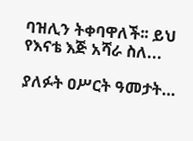ባዝሊን ትቀባዋለች፡፡ ይህ የእናቴ እጅ አሻራ ስለ...

ያለፉት ዐሥርት ዓመታት…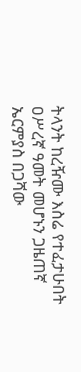ትላንት ከረዥሙ እስሬ የተፈታሁበት ዐሥረኛ ዓመት መሆኑን ጋዜጠኛ ኤርምያስ በጋሻው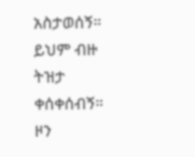አስታወሰኝ። ይህም ብዙ ትዝታ ቀሰቀሰብኝ። ዞን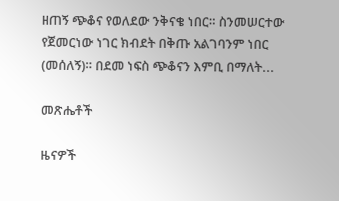ዘጠኝ ጭቆና የወለደው ንቅናቄ ነበር። ስንመሠርተው የጀመርነው ነገር ክብደት በቅጡ አልገባንም ነበር (መሰለኝ)። በደመ ነፍስ ጭቆናን እምቢ በማለት...

መጽሔቶች

ዜናዎች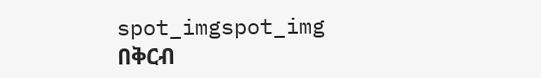spot_imgspot_img
በቅርብ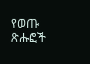የወጡ ጽሑፎች